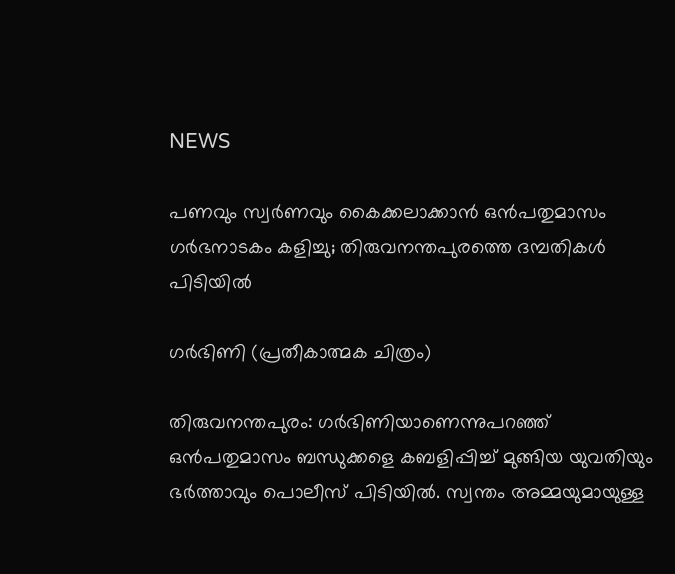NEWS

പണവും സ്വ‌ർണവും കൈക്കലാക്കാൻ ഒൻപതുമാസം ഗർഭനാടകം കളിച്ചു; തിരുവനന്തപുരത്തെ ദമ്പതികൾ പിടിയിൽ

ഗർഭിണി (പ്രതീകാത്മക ചിത്രം)

തിരുവനന്തപുരം: ഗ‌ർഭിണിയാണെന്നുപറഞ്ഞ് ഒൻപതുമാസം ബന്ധുക്കളെ കബളിപ്പിച്ച് മുങ്ങിയ യുവതിയും ഭർത്താവും പൊലീസ് പിടിയിൽ. സ്വന്തം അമ്മയുമായുള്ള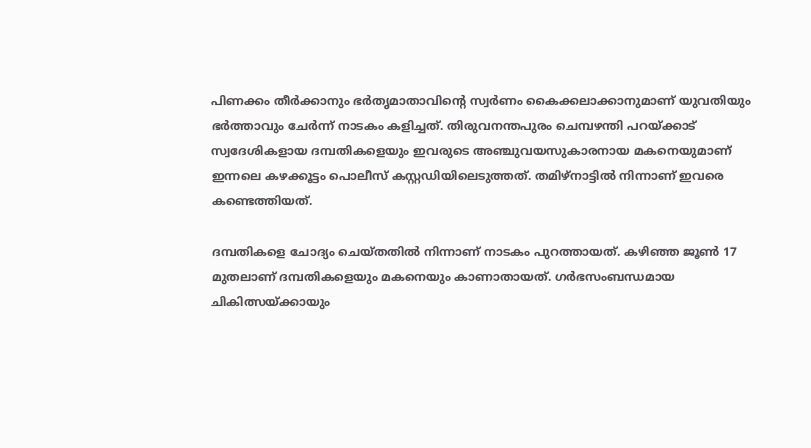പിണക്കം തീർക്കാനും ഭർതൃമാതാവിന്റെ സ്വർണം കൈക്കലാക്കാനുമാണ് യുവതിയും ഭർത്താവും ചേർന്ന് നാടകം കളിച്ചത്. തിരുവനന്തപുരം ചെമ്പഴന്തി പറയ്‌ക്കാട് സ്വദേശികളായ ദമ്പതികളെയും ഇവരുടെ അഞ്ചുവയസുകാരനായ മകനെയുമാണ് ഇന്നലെ കഴക്കൂട്ടം പൊലീസ് കസ്റ്റഡിയിലെടുത്തത്. തമിഴ്‌നാട്ടിൽ നിന്നാണ് ഇവരെ കണ്ടെത്തിയത്.

ദമ്പതികളെ ചോദ്യം ചെയ്തതിൽ നിന്നാണ് നാടകം പുറത്തായത്. കഴിഞ്ഞ ജൂൺ 17 മുതലാണ് ദമ്പതികളെയും മകനെയും കാണാതായത്. ഗർഭസംബന്ധമായ ചികിത്സയ്ക്കായും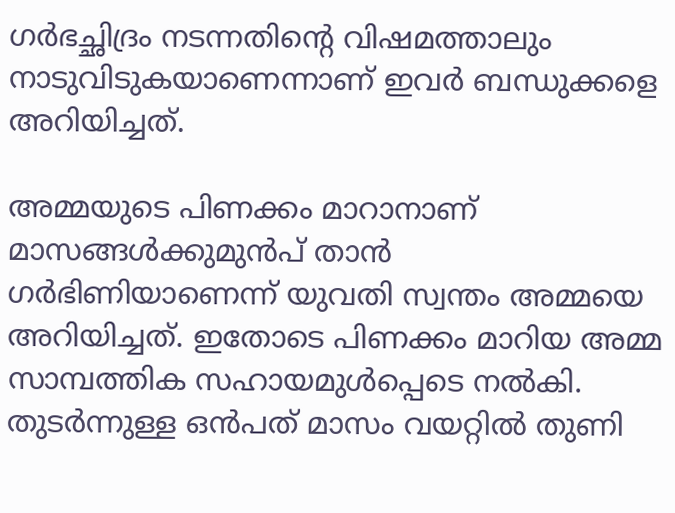ഗർഭച്ഛിദ്രം നടന്നതിന്റെ വിഷമത്താലും നാടുവിടുകയാണെന്നാണ് ഇവർ ബന്ധുക്കളെ അറിയിച്ചത്.

അമ്മയുടെ പിണക്കം മാറാനാണ് മാസങ്ങൾക്കുമുൻപ് താൻ ഗർഭിണിയാണെന്ന് യുവതി സ്വന്തം അമ്മയെ അറിയിച്ചത്. ഇതോടെ പിണക്കം മാറിയ അമ്മ സാമ്പത്തിക സഹായമുൾപ്പെടെ നൽകി. തുടർന്നുള്ള ഒൻപത് മാസം വയറ്റിൽ തുണി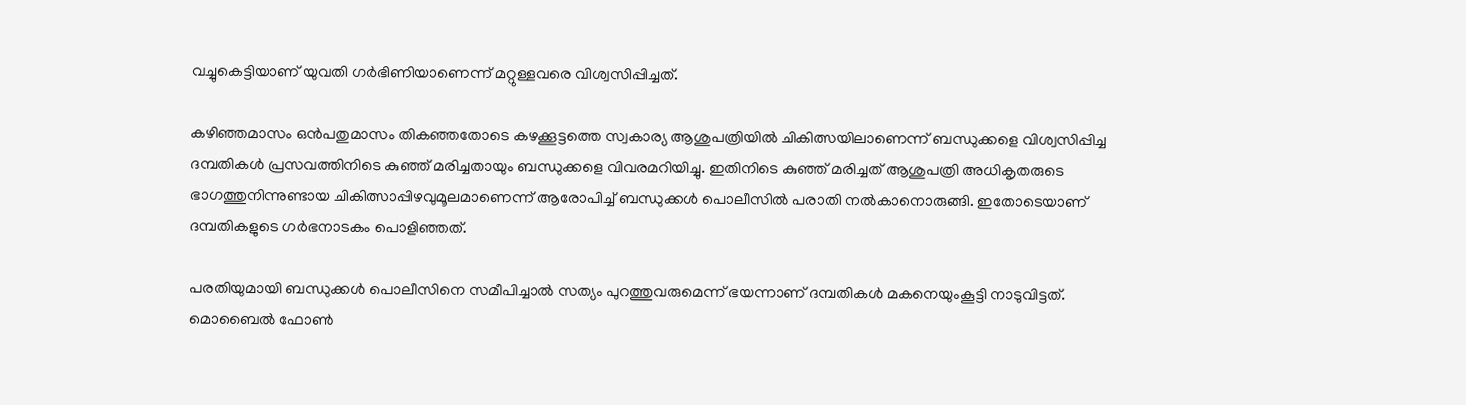വച്ചുകെട്ടിയാണ് യുവതി ഗർഭിണിയാണെന്ന് മറ്റുള്ളവരെ വിശ്വസിപ്പിച്ചത്.

കഴിഞ്ഞമാസം ഒൻപതുമാസം തികഞ്ഞതോടെ കഴക്കൂട്ടത്തെ സ്വകാര്യ ആശുപത്രിയിൽ ചികിത്സയിലാണെന്ന് ബന്ധുക്കളെ വിശ്വസിപ്പിച്ച ദമ്പതികൾ പ്രസവത്തിനിടെ കുഞ്ഞ് മരിച്ചതായും ബന്ധുക്കളെ വിവരമറിയിച്ചു. ഇതിനിടെ കുഞ്ഞ് മരിച്ചത് ആശുപത്രി അധികൃതരുടെ ഭാഗത്തുനിന്നുണ്ടായ ചികിത്സാപ്പിഴവുമൂലമാണെന്ന് ആരോപിച്ച് ബന്ധുക്കൾ പൊലീസിൽ പരാതി നൽകാനൊരുങ്ങി. ഇതോടെയാണ് ദമ്പതികളുടെ ഗർഭനാടകം പൊളിഞ്ഞത്.

പരതിയുമായി ബന്ധുക്കൾ പൊലീസിനെ സമീപിച്ചാൽ സത്യം പുറത്തുവരുമെന്ന് ഭയന്നാണ് ദമ്പതികൾ മകനെയുംകൂട്ടി നാടുവിട്ടത്. മൊബൈൽ ഫോൺ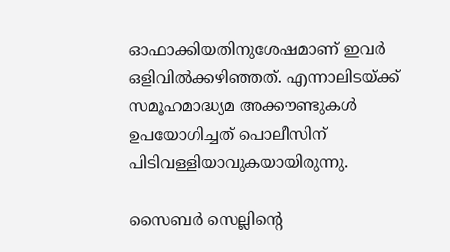ഓഫാക്കിയതിനുശേഷമാണ് ഇവർ ഒളിവിൽക്കഴിഞ്ഞത്. എന്നാലിടയ്ക്ക് സമൂഹമാദ്ധ്യമ അക്കൗണ്ടുകൾ ഉപയോഗിച്ചത് പൊലീസിന് പിടിവള്ളിയാവുകയായിരുന്നു.

സൈബർ സെല്ലിന്റെ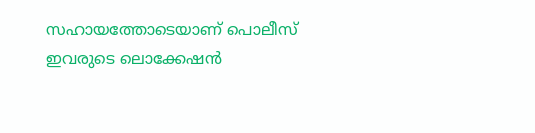സഹായത്തോടെയാണ് പൊലീസ് ഇവരുടെ ലൊക്കേഷൻ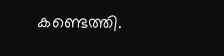കണ്ടെത്തി.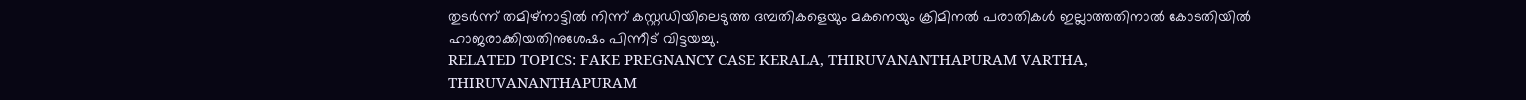തുടർന്ന് തമിഴ്‌നാട്ടിൽ നിന്ന് കസ്റ്റഡിയിലെടുത്ത ദമ്പതികളെയും മകനെയും ക്രിമിനൽ പരാതികൾ ഇല്ലാത്തതിനാൽ കോടതിയിൽ ഹാജരാക്കിയതിനുശേഷം പിന്നീട് വിട്ടയച്ചു.
RELATED TOPICS: FAKE PREGNANCY CASE KERALA, THIRUVANANTHAPURAM VARTHA, THIRUVANANTHAPURAM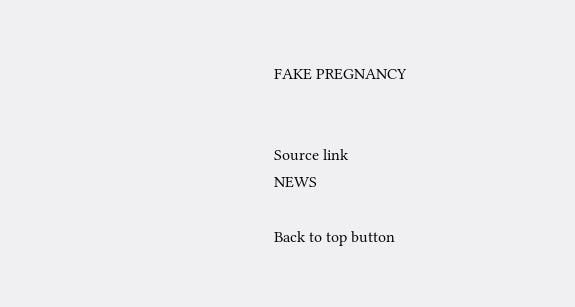FAKE PREGNANCY


Source link
NEWS

Back to top button